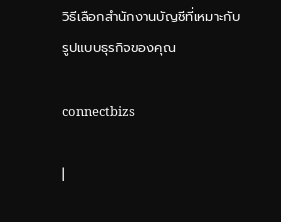วิธีเลือกสำนักงานบัญชีที่เหมาะกับรูปแบบธุรกิจของคุณ

connectbizs

|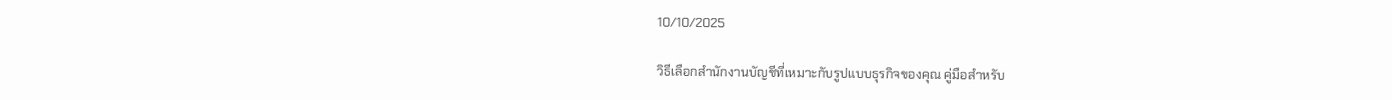10/10/2025

วิธีเลือกสำนักงานบัญชีที่เหมาะกับรูปแบบธุรกิจของคุณ คู่มือสำหรับ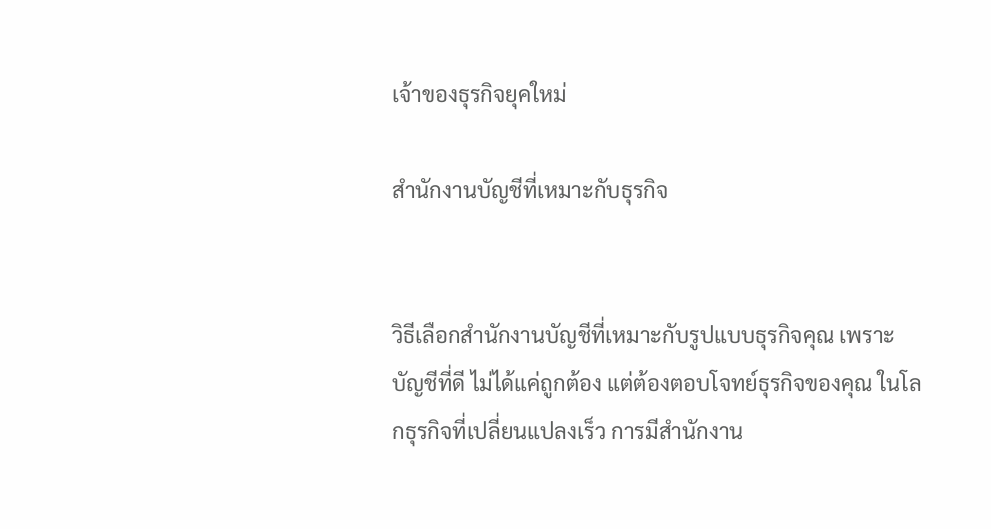เจ้าของธุรกิจยุคใหม่

สำนักงานบัญชีที่เหมาะกับธุรกิจ


วิธีเลือกสำนักงานบัญชีที่เหมาะกับรูปแบบธุรกิจคุณ เพราะ บัญชีที่ดี ไม่ได้แค่ถูกต้อง แต่ต้องตอบโจทย์ธุรกิจของคุณ ในโลกธุรกิจที่เปลี่ยนแปลงเร็ว การมีสำนักงาน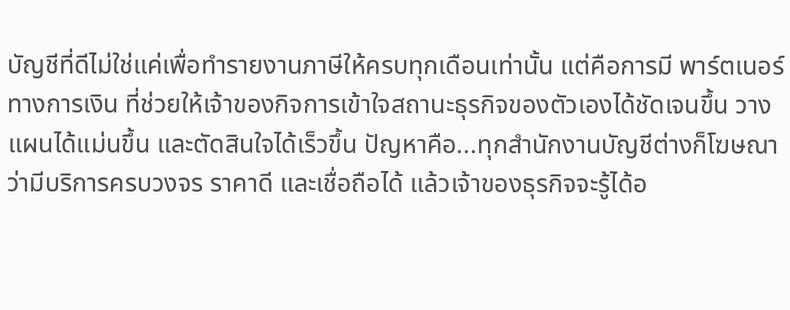บัญชีที่ดีไม่ใช่แค่เพื่อทำรายงานภาษีให้ครบทุกเดือนเท่านั้น แต่คือการมี พาร์ตเนอร์ทางการเงิน ที่ช่วยให้เจ้าของกิจการเข้าใจสถานะธุรกิจของตัวเองได้ชัดเจนขึ้น วางแผนได้แม่นขึ้น และตัดสินใจได้เร็วขึ้น ปัญหาคือ...ทุกสำนักงานบัญชีต่างก็โฆษณาว่ามีบริการครบวงจร ราคาดี และเชื่อถือได้ แล้วเจ้าของธุรกิจจะรู้ได้อ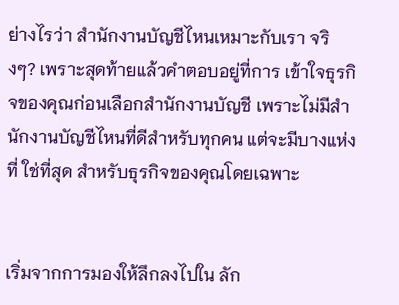ย่างไรว่า สำนักงานบัญชีไหนเหมาะกับเรา จริงๆ? เพราะสุดท้ายแล้วคำตอบอยู่ที่การ เข้าใจธุรกิจของคุณก่อนเลือกสำนักงานบัญชี เพราะไม่มีสำนักงานบัญชีไหนที่ดีสำหรับทุกคน แต่จะมีบางแห่งที่ ใช่ที่สุด สำหรับธุรกิจของคุณโดยเฉพาะ


เริ่มจากการมองให้ลึกลงไปใน ลัก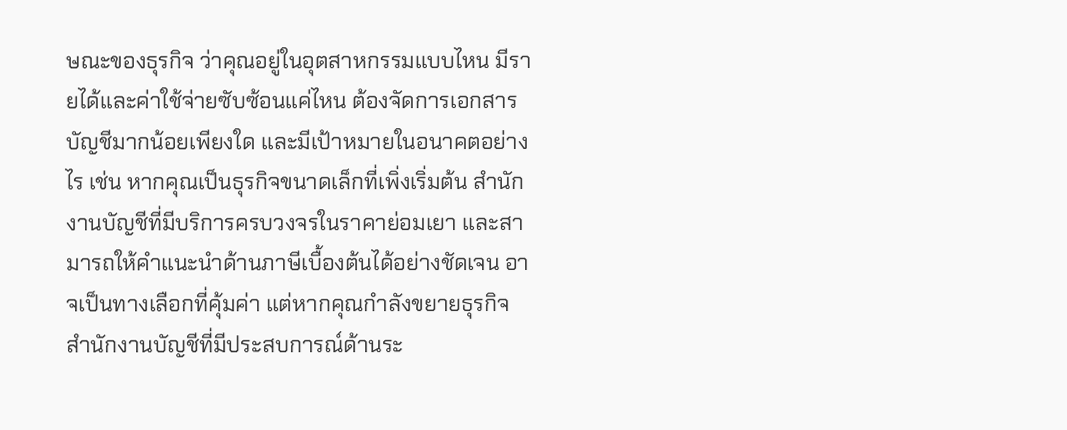ษณะของธุรกิจ ว่าคุณอยู่ในอุตสาหกรรมแบบไหน มีรายได้และค่าใช้จ่ายซับซ้อนแค่ไหน ต้องจัดการเอกสารบัญชีมากน้อยเพียงใด และมีเป้าหมายในอนาคตอย่างไร เช่น หากคุณเป็นธุรกิจขนาดเล็กที่เพิ่งเริ่มต้น สำนักงานบัญชีที่มีบริการครบวงจรในราคาย่อมเยา และสามารถให้คำแนะนำด้านภาษีเบื้องต้นได้อย่างชัดเจน อาจเป็นทางเลือกที่คุ้มค่า แต่หากคุณกำลังขยายธุรกิจ สำนักงานบัญชีที่มีประสบการณ์ด้านระ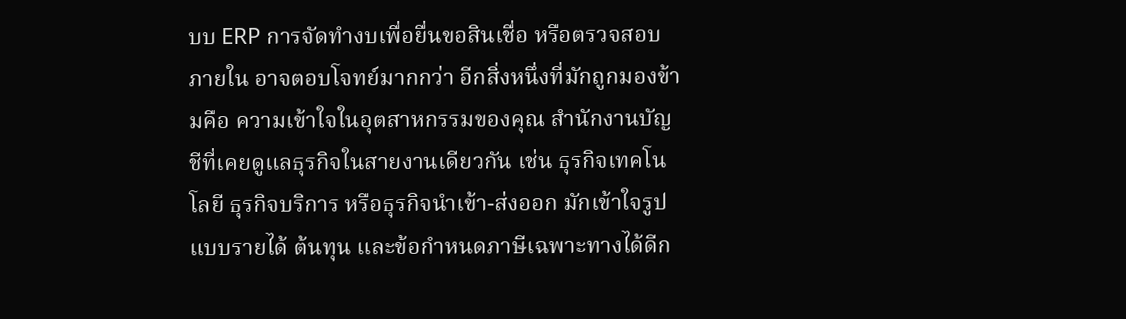บบ ERP การจัดทำงบเพื่อยื่นขอสินเชื่อ หรือตรวจสอบภายใน อาจตอบโจทย์มากกว่า อีกสิ่งหนึ่งที่มักถูกมองข้ามคือ ความเข้าใจในอุตสาหกรรมของคุณ สำนักงานบัญชีที่เคยดูแลธุรกิจในสายงานเดียวกัน เช่น ธุรกิจเทคโนโลยี ธุรกิจบริการ หรือธุรกิจนำเข้า-ส่งออก มักเข้าใจรูปแบบรายได้ ต้นทุน และข้อกำหนดภาษีเฉพาะทางได้ดีก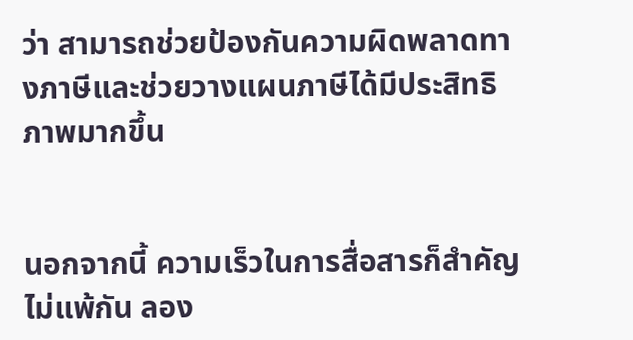ว่า สามารถช่วยป้องกันความผิดพลาดทางภาษีและช่วยวางแผนภาษีได้มีประสิทธิภาพมากขึ้น


นอกจากนี้ ความเร็วในการสื่อสารก็สำคัญไม่แพ้กัน ลอง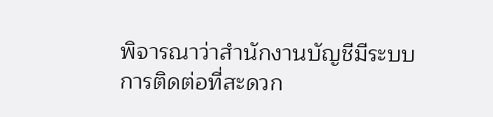พิจารณาว่าสำนักงานบัญชีมีระบบการติดต่อที่สะดวก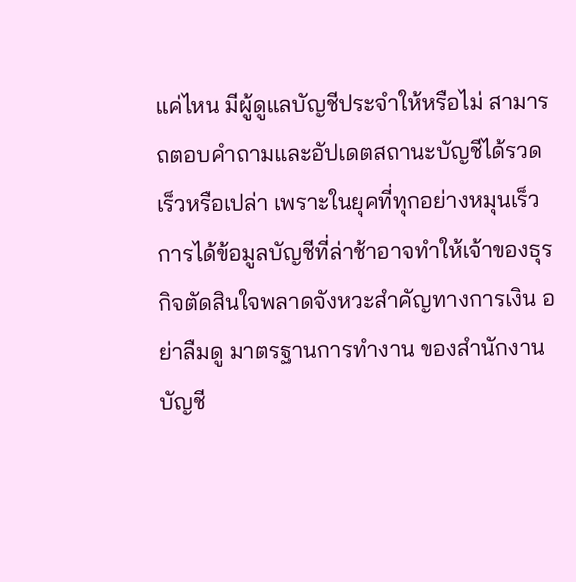แค่ไหน มีผู้ดูแลบัญชีประจำให้หรือไม่ สามารถตอบคำถามและอัปเดตสถานะบัญชีได้รวดเร็วหรือเปล่า เพราะในยุคที่ทุกอย่างหมุนเร็ว การได้ข้อมูลบัญชีที่ล่าช้าอาจทำให้เจ้าของธุรกิจตัดสินใจพลาดจังหวะสำคัญทางการเงิน อย่าลืมดู มาตรฐานการทำงาน ของสำนักงานบัญชี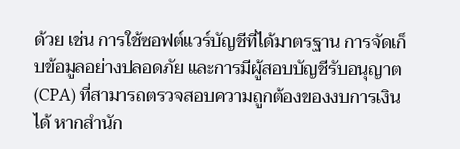ด้วย เช่น การใช้ซอฟต์แวร์บัญชีที่ได้มาตรฐาน การจัดเก็บข้อมูลอย่างปลอดภัย และการมีผู้สอบบัญชีรับอนุญาต (CPA) ที่สามารถตรวจสอบความถูกต้องของงบการเงินได้ หากสำนัก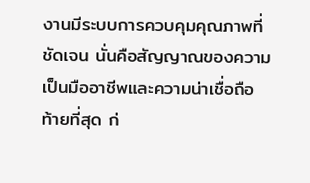งานมีระบบการควบคุมคุณภาพที่ชัดเจน นั่นคือสัญญาณของความเป็นมืออาชีพและความน่าเชื่อถือ ท้ายที่สุด ก่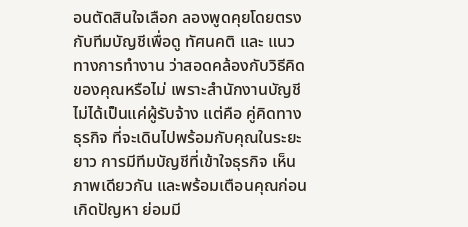อนตัดสินใจเลือก ลองพูดคุยโดยตรงกับทีมบัญชีเพื่อดู ทัศนคติ และ แนวทางการทำงาน ว่าสอดคล้องกับวิธีคิดของคุณหรือไม่ เพราะสำนักงานบัญชีไม่ได้เป็นแค่ผู้รับจ้าง แต่คือ คู่คิดทางธุรกิจ ที่จะเดินไปพร้อมกับคุณในระยะยาว การมีทีมบัญชีที่เข้าใจธุรกิจ เห็นภาพเดียวกัน และพร้อมเตือนคุณก่อนเกิดปัญหา ย่อมมี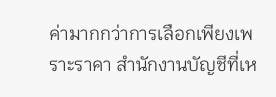ค่ามากกว่าการเลือกเพียงเพราะราคา สำนักงานบัญชีที่เห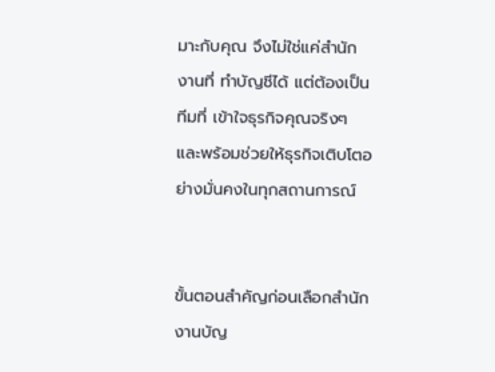มาะกับคุณ จึงไม่ใช่แค่สำนักงานที่ ทำบัญชีได้ แต่ต้องเป็นทีมที่ เข้าใจธุรกิจคุณจริงๆ และพร้อมช่วยให้ธุรกิจเติบโตอย่างมั่นคงในทุกสถานการณ์


ขั้นตอนสำคัญก่อนเลือกสำนักงานบัญ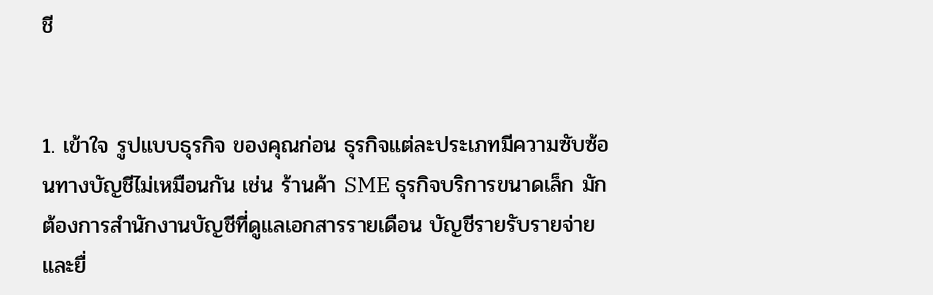ชี


1. เข้าใจ รูปแบบธุรกิจ ของคุณก่อน ธุรกิจแต่ละประเภทมีความซับซ้อนทางบัญชีไม่เหมือนกัน เช่น ร้านค้า SME ธุรกิจบริการขนาดเล็ก มักต้องการสำนักงานบัญชีที่ดูแลเอกสารรายเดือน บัญชีรายรับรายจ่าย และยื่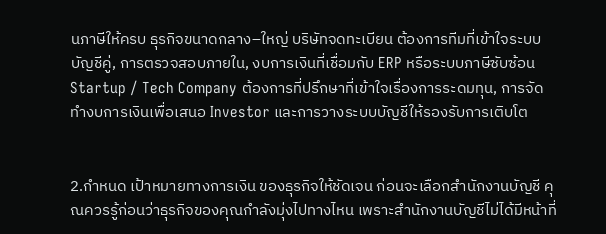นภาษีให้ครบ ธุรกิจขนาดกลาง–ใหญ่ บริษัทจดทะเบียน ต้องการทีมที่เข้าใจระบบบัญชีคู่, การตรวจสอบภายใน, งบการเงินที่เชื่อมกับ ERP หรือระบบภาษีซับซ้อน Startup / Tech Company ต้องการที่ปรึกษาที่เข้าใจเรื่องการระดมทุน, การจัดทำงบการเงินเพื่อเสนอ Investor และการวางระบบบัญชีให้รองรับการเติบโต


2.กำหนด เป้าหมายทางการเงิน ของธุรกิจให้ชัดเจน ก่อนจะเลือกสำนักงานบัญชี คุณควรรู้ก่อนว่าธุรกิจของคุณกำลังมุ่งไปทางไหน เพราะสำนักงานบัญชีไม่ได้มีหน้าที่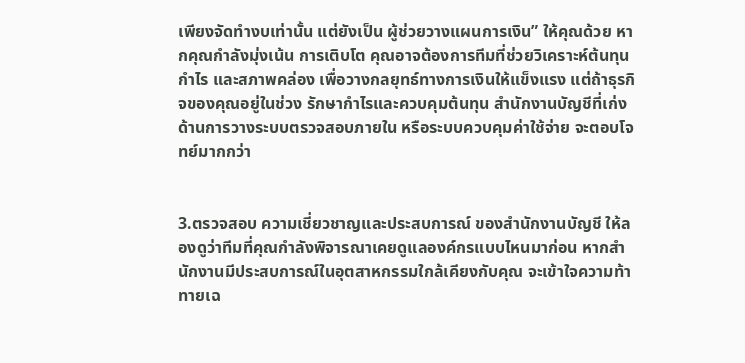เพียงจัดทำงบเท่านั้น แต่ยังเป็น ผู้ช่วยวางแผนการเงิน” ให้คุณด้วย หากคุณกำลังมุ่งเน้น การเติบโต คุณอาจต้องการทีมที่ช่วยวิเคราะห์ต้นทุน กำไร และสภาพคล่อง เพื่อวางกลยุทธ์ทางการเงินให้แข็งแรง แต่ถ้าธุรกิจของคุณอยู่ในช่วง รักษากำไรและควบคุมต้นทุน สำนักงานบัญชีที่เก่งด้านการวางระบบตรวจสอบภายใน หรือระบบควบคุมค่าใช้จ่าย จะตอบโจทย์มากกว่า


3.ตรวจสอบ ความเชี่ยวชาญและประสบการณ์ ของสำนักงานบัญชี ให้ลองดูว่าทีมที่คุณกำลังพิจารณาเคยดูแลองค์กรแบบไหนมาก่อน หากสำนักงานมีประสบการณ์ในอุตสาหกรรมใกล้เคียงกับคุณ จะเข้าใจความท้าทายเฉ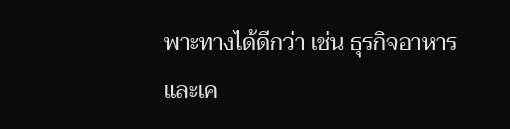พาะทางได้ดีกว่า เช่น ธุรกิจอาหารและเค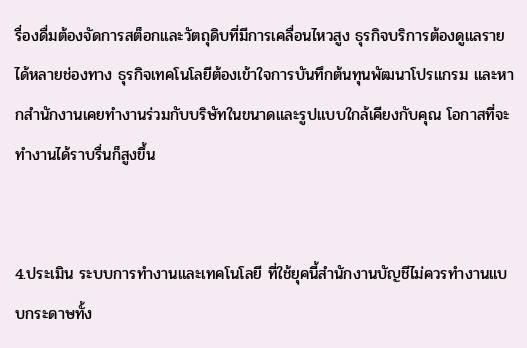รื่องดื่มต้องจัดการสต็อกและวัตถุดิบที่มีการเคลื่อนไหวสูง ธุรกิจบริการต้องดูแลรายได้หลายช่องทาง ธุรกิจเทคโนโลยีต้องเข้าใจการบันทึกต้นทุนพัฒนาโปรแกรม และหากสำนักงานเคยทำงานร่วมกับบริษัทในขนาดและรูปแบบใกล้เคียงกับคุณ โอกาสที่จะทำงานได้ราบรื่นก็สูงขึ้น


4.ประเมิน ระบบการทำงานและเทคโนโลยี ที่ใช้ยุคนี้สำนักงานบัญชีไม่ควรทำงานแบบกระดาษทั้ง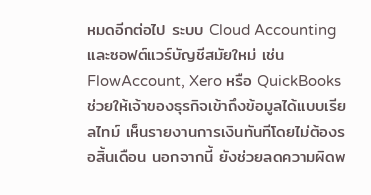หมดอีกต่อไป ระบบ Cloud Accounting และซอฟต์แวร์บัญชีสมัยใหม่ เช่น FlowAccount, Xero หรือ QuickBooks ช่วยให้เจ้าของธุรกิจเข้าถึงข้อมูลได้แบบเรียลไทม์ เห็นรายงานการเงินทันทีโดยไม่ต้องรอสิ้นเดือน นอกจากนี้ ยังช่วยลดความผิดพ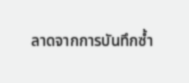ลาดจากการบันทึกซ้ำ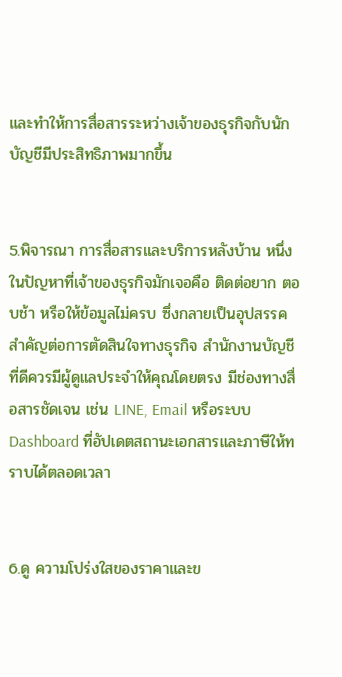และทำให้การสื่อสารระหว่างเจ้าของธุรกิจกับนักบัญชีมีประสิทธิภาพมากขึ้น


5.พิจารณา การสื่อสารและบริการหลังบ้าน หนึ่งในปัญหาที่เจ้าของธุรกิจมักเจอคือ ติดต่อยาก ตอบช้า หรือให้ข้อมูลไม่ครบ ซึ่งกลายเป็นอุปสรรคสำคัญต่อการตัดสินใจทางธุรกิจ สำนักงานบัญชีที่ดีควรมีผู้ดูแลประจำให้คุณโดยตรง มีช่องทางสื่อสารชัดเจน เช่น LINE, Email หรือระบบ Dashboard ที่อัปเดตสถานะเอกสารและภาษีให้ทราบได้ตลอดเวลา


6.ดู ความโปร่งใสของราคาและข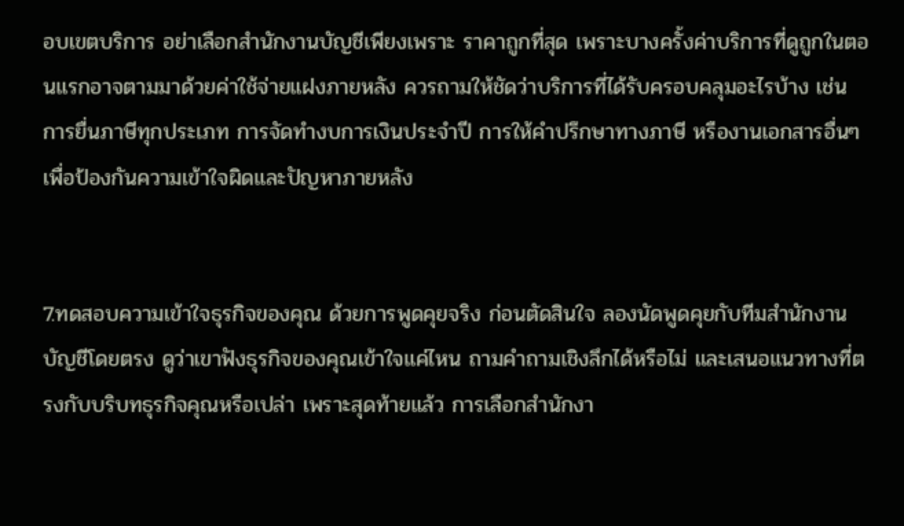อบเขตบริการ อย่าเลือกสำนักงานบัญชีเพียงเพราะ ราคาถูกที่สุด เพราะบางครั้งค่าบริการที่ดูถูกในตอนแรกอาจตามมาด้วยค่าใช้จ่ายแฝงภายหลัง ควรถามให้ชัดว่าบริการที่ได้รับครอบคลุมอะไรบ้าง เช่น การยื่นภาษีทุกประเภท การจัดทำงบการเงินประจำปี การให้คำปรึกษาทางภาษี หรืองานเอกสารอื่นๆ เพื่อป้องกันความเข้าใจผิดและปัญหาภายหลัง


7.ทดสอบความเข้าใจธุรกิจของคุณ ด้วยการพูดคุยจริง ก่อนตัดสินใจ ลองนัดพูดคุยกับทีมสำนักงานบัญชีโดยตรง ดูว่าเขาฟังธุรกิจของคุณเข้าใจแค่ไหน ถามคำถามเชิงลึกได้หรือไม่ และเสนอแนวทางที่ตรงกับบริบทธุรกิจคุณหรือเปล่า เพราะสุดท้ายแล้ว การเลือกสำนักงา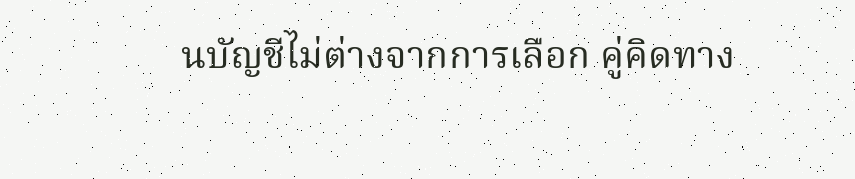นบัญชีไม่ต่างจากการเลือก คู่คิดทาง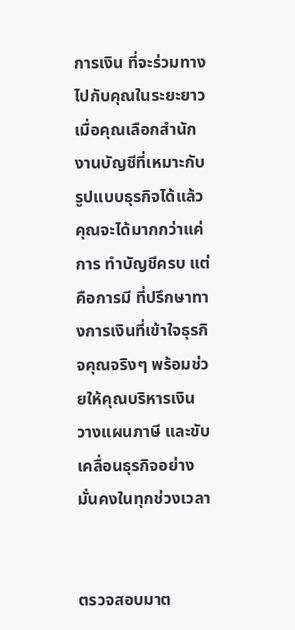การเงิน ที่จะร่วมทางไปกับคุณในระยะยาวเมื่อคุณเลือกสำนักงานบัญชีที่เหมาะกับรูปแบบธุรกิจได้แล้ว คุณจะได้มากกว่าแค่การ ทำบัญชีครบ แต่คือการมี ที่ปรึกษาทางการเงินที่เข้าใจธุรกิจคุณจริงๆ พร้อมช่วยให้คุณบริหารเงิน วางแผนภาษี และขับเคลื่อนธุรกิจอย่างมั่นคงในทุกช่วงเวลา


ตรวจสอบมาต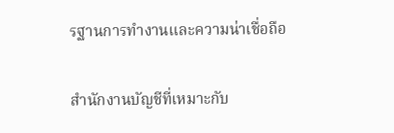รฐานการทำงานและความน่าเชื่อถือ

สำนักงานบัญชีที่เหมาะกับ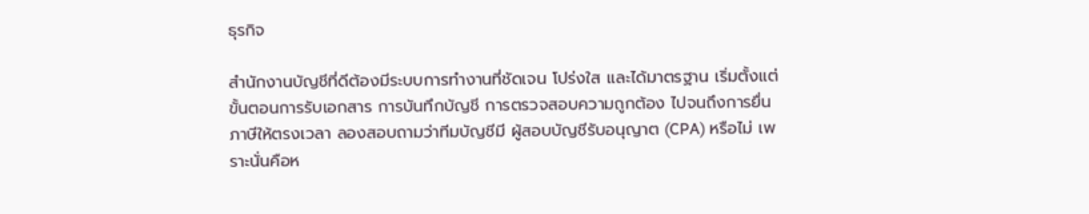ธุรกิจ

สำนักงานบัญชีที่ดีต้องมีระบบการทำงานที่ชัดเจน โปร่งใส และได้มาตรฐาน เริ่มตั้งแต่ขั้นตอนการรับเอกสาร การบันทึกบัญชี การตรวจสอบความถูกต้อง ไปจนถึงการยื่นภาษีให้ตรงเวลา ลองสอบถามว่าทีมบัญชีมี ผู้สอบบัญชีรับอนุญาต (CPA) หรือไม่ เพราะนั่นคือห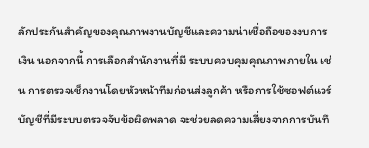ลักประกันสำคัญของคุณภาพงานบัญชีและความน่าเชื่อถือของงบการเงิน นอกจากนี้ การเลือกสำนักงานที่มี ระบบควบคุมคุณภาพภายใน เช่น การตรวจเช็กงานโดยหัวหน้าทีมก่อนส่งลูกค้า หรือการใช้ซอฟต์แวร์บัญชีที่มีระบบตรวจจับข้อผิดพลาด จะช่วยลดความเสี่ยงจากการบันทึ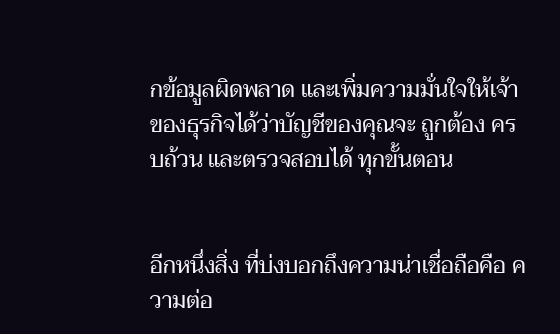กข้อมูลผิดพลาด และเพิ่มความมั่นใจให้เจ้าของธุรกิจได้ว่าบัญชีของคุณจะ ถูกต้อง ครบถ้วน และตรวจสอบได้ ทุกขั้นตอน


อีกหนึ่งสิ่ง ที่บ่งบอกถึงความน่าเชื่อถือคือ ความต่อ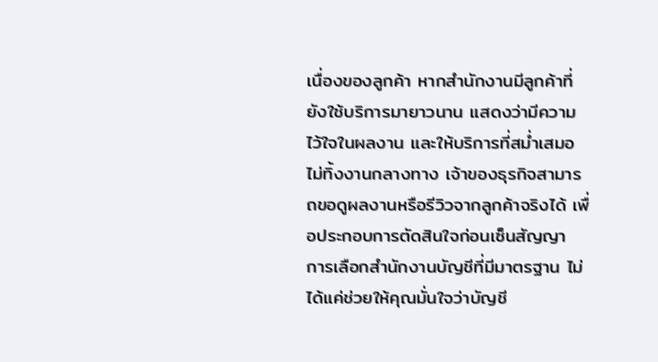เนื่องของลูกค้า หากสำนักงานมีลูกค้าที่ยังใช้บริการมายาวนาน แสดงว่ามีความไว้ใจในผลงาน และให้บริการที่สม่ำเสมอ ไม่ทิ้งงานกลางทาง เจ้าของธุรกิจสามารถขอดูผลงานหรือรีวิวจากลูกค้าจริงได้ เพื่อประกอบการตัดสินใจก่อนเซ็นสัญญา การเลือกสำนักงานบัญชีที่มีมาตรฐาน ไม่ได้แค่ช่วยให้คุณมั่นใจว่าบัญชี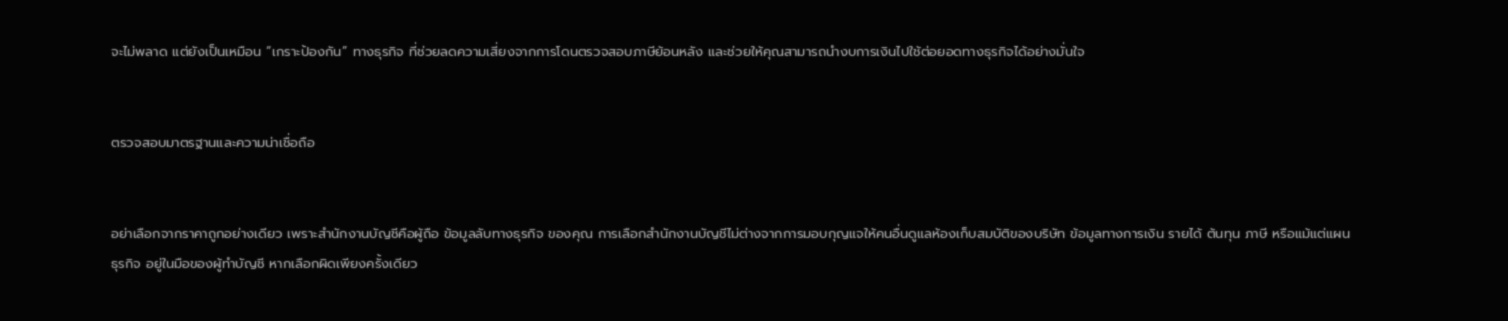จะไม่พลาด แต่ยังเป็นเหมือน “เกราะป้องกัน” ทางธุรกิจ ที่ช่วยลดความเสี่ยงจากการโดนตรวจสอบภาษีย้อนหลัง และช่วยให้คุณสามารถนำงบการเงินไปใช้ต่อยอดทางธุรกิจได้อย่างมั่นใจ


ตรวจสอบมาตรฐานและความน่าเชื่อถือ


อย่าเลือกจากราคาถูกอย่างเดียว เพราะสำนักงานบัญชีคือผู้ถือ ข้อมูลลับทางธุรกิจ ของคุณ การเลือกสำนักงานบัญชีไม่ต่างจากการมอบกุญแจให้คนอื่นดูแลห้องเก็บสมบัติของบริษัท ข้อมูลทางการเงิน รายได้ ต้นทุน ภาษี หรือแม้แต่แผนธุรกิจ อยู่ในมือของผู้ทำบัญชี หากเลือกผิดเพียงครั้งเดียว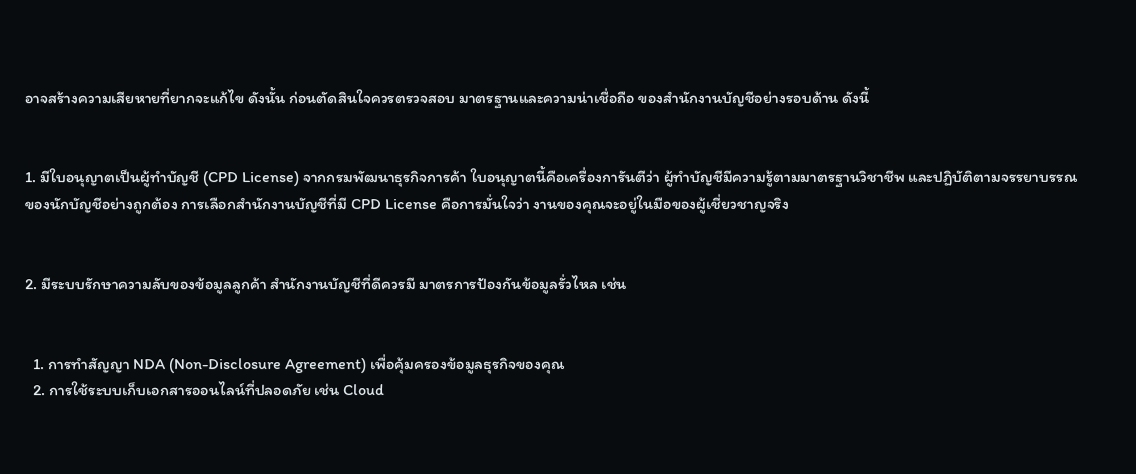อาจสร้างความเสียหายที่ยากจะแก้ไข ดังนั้น ก่อนตัดสินใจควรตรวจสอบ มาตรฐานและความน่าเชื่อถือ ของสำนักงานบัญชีอย่างรอบด้าน ดังนี้


1. มีใบอนุญาตเป็นผู้ทำบัญชี (CPD License) จากกรมพัฒนาธุรกิจการค้า ใบอนุญาตนี้คือเครื่องการันตีว่า ผู้ทำบัญชีมีความรู้ตามมาตรฐานวิชาชีพ และปฏิบัติตามจรรยาบรรณของนักบัญชีอย่างถูกต้อง การเลือกสำนักงานบัญชีที่มี CPD License คือการมั่นใจว่า งานของคุณจะอยู่ในมือของผู้เชี่ยวชาญจริง


2. มีระบบรักษาความลับของข้อมูลลูกค้า สำนักงานบัญชีที่ดีควรมี มาตรการป้องกันข้อมูลรั่วไหล เช่น


  1. การทำสัญญา NDA (Non-Disclosure Agreement) เพื่อคุ้มครองข้อมูลธุรกิจของคุณ
  2. การใช้ระบบเก็บเอกสารออนไลน์ที่ปลอดภัย เช่น Cloud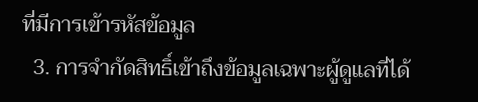ที่มีการเข้ารหัสข้อมูล
  3. การจำกัดสิทธิ์เข้าถึงข้อมูลเฉพาะผู้ดูแลที่ได้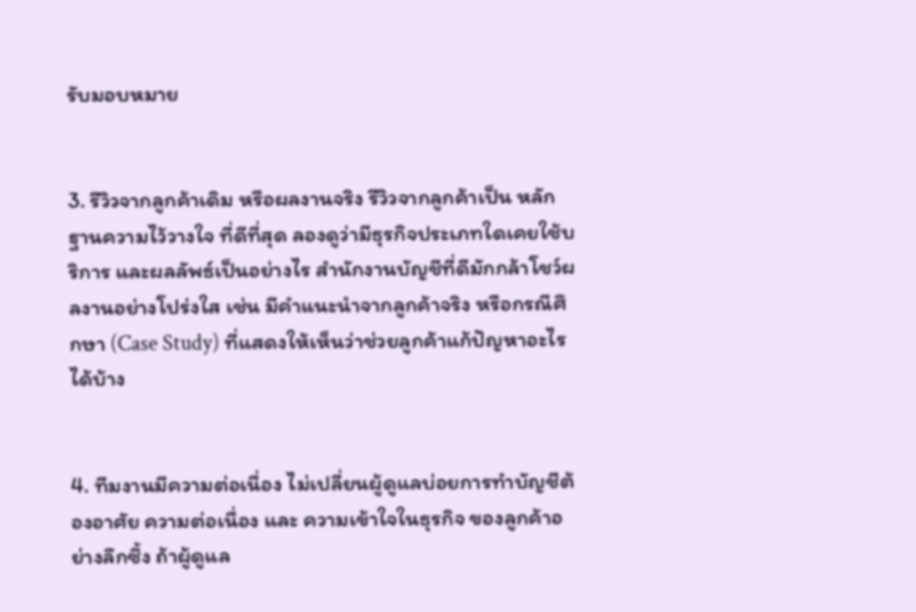รับมอบหมาย


3. รีวิวจากลูกค้าเดิม หรือผลงานจริง รีวิวจากลูกค้าเป็น หลักฐานความไว้วางใจ ที่ดีที่สุด ลองดูว่ามีธุรกิจประเภทใดเคยใช้บริการ และผลลัพธ์เป็นอย่างไร สำนักงานบัญชีที่ดีมักกล้าโชว์ผลงานอย่างโปร่งใส เช่น มีคำแนะนำจากลูกค้าจริง หรือกรณีศึกษา (Case Study) ที่แสดงให้เห็นว่าช่วยลูกค้าแก้ปัญหาอะไรได้บ้าง


4. ทีมงานมีความต่อเนื่อง ไม่เปลี่ยนผู้ดูแลบ่อยการทำบัญชีต้องอาศัย ความต่อเนื่อง และ ความเข้าใจในธุรกิจ ของลูกค้าอย่างลึกซึ้ง ถ้าผู้ดูแล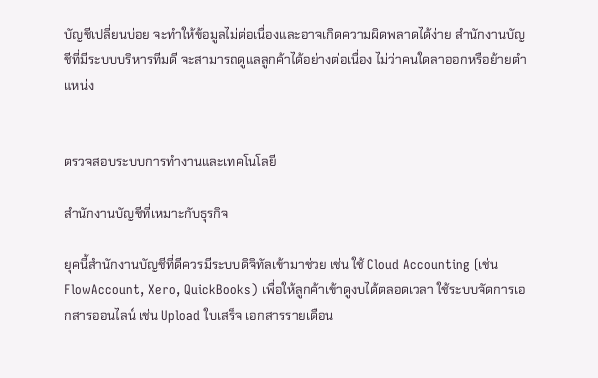บัญชีเปลี่ยนบ่อย จะทำให้ข้อมูลไม่ต่อเนื่องและอาจเกิดความผิดพลาดได้ง่าย สำนักงานบัญชีที่มีระบบบริหารทีมดี จะสามารถดูแลลูกค้าได้อย่างต่อเนื่อง ไม่ว่าคนใดลาออกหรือย้ายตำแหน่ง


ตรวจสอบระบบการทำงานและเทคโนโลยี

สำนักงานบัญชีที่เหมาะกับธุรกิจ

ยุคนี้สำนักงานบัญชีที่ดีควรมีระบบดิจิทัลเข้ามาช่วย เช่น ใช้ Cloud Accounting (เช่น FlowAccount, Xero, QuickBooks) เพื่อให้ลูกค้าเข้าดูงบได้ตลอดเวลา ใช้ระบบจัดการเอกสารออนไลน์ เช่น Upload ใบเสร็จ เอกสารรายเดือน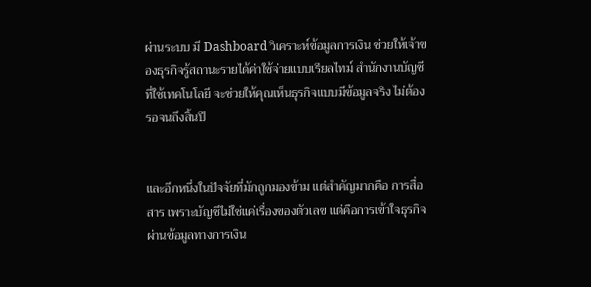ผ่านระบบ มี Dashboard วิเคราะห์ข้อมูลการเงิน ช่วยให้เจ้าของธุรกิจรู้สถานะรายได้ค่าใช้จ่ายแบบเรียลไทม์ สำนักงานบัญชีที่ใช้เทคโนโลยี จะช่วยให้คุณเห็นธุรกิจแบบมีข้อมูลจริง ไม่ต้องรอจนถึงสิ้นปี


และอีกหนึ่งในปัจจัยที่มักถูกมองข้าม แต่สำคัญมากคือ การสื่อสาร เพราะบัญชีไม่ใช่แค่เรื่องของตัวเลข แต่คือการเข้าใจธุรกิจผ่านข้อมูลทางการเงิน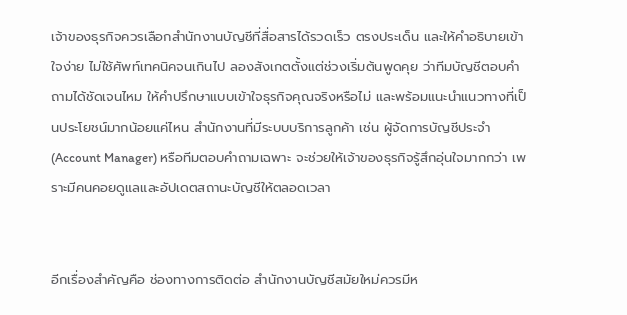เจ้าของธุรกิจควรเลือกสำนักงานบัญชีที่สื่อสารได้รวดเร็ว ตรงประเด็น และให้คำอธิบายเข้าใจง่าย ไม่ใช้ศัพท์เทคนิคจนเกินไป ลองสังเกตตั้งแต่ช่วงเริ่มต้นพูดคุย ว่าทีมบัญชีตอบคำถามได้ชัดเจนไหม ให้คำปรึกษาแบบเข้าใจธุรกิจคุณจริงหรือไม่ และพร้อมแนะนำแนวทางที่เป็นประโยชน์มากน้อยแค่ไหน สำนักงานที่มีระบบบริการลูกค้า เช่น ผู้จัดการบัญชีประจำ (Account Manager) หรือทีมตอบคำถามเฉพาะ จะช่วยให้เจ้าของธุรกิจรู้สึกอุ่นใจมากกว่า เพราะมีคนคอยดูแลและอัปเดตสถานะบัญชีให้ตลอดเวลา


อีกเรื่องสำคัญคือ ช่องทางการติดต่อ สำนักงานบัญชีสมัยใหม่ควรมีห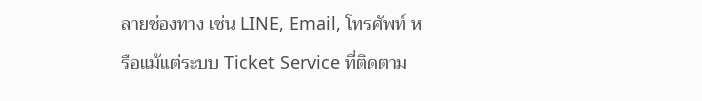ลายช่องทาง เช่น LINE, Email, โทรศัพท์ หรือแม้แต่ระบบ Ticket Service ที่ติดตาม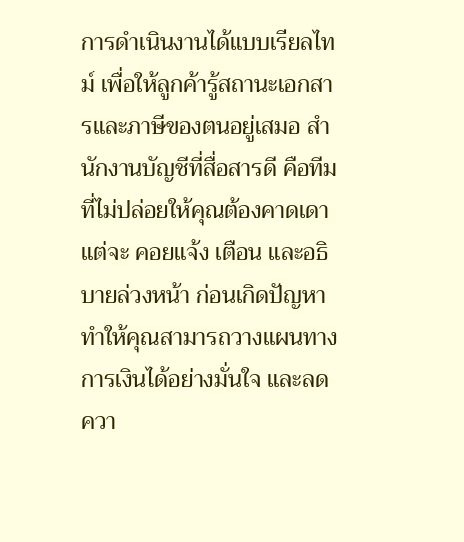การดำเนินงานได้แบบเรียลไทม์ เพื่อให้ลูกค้ารู้สถานะเอกสารและภาษีของตนอยู่เสมอ สำนักงานบัญชีที่สื่อสารดี คือทีมที่ไม่ปล่อยให้คุณต้องคาดเดา แต่จะ คอยแจ้ง เตือน และอธิบายล่วงหน้า ก่อนเกิดปัญหา ทำให้คุณสามารถวางแผนทางการเงินได้อย่างมั่นใจ และลดควา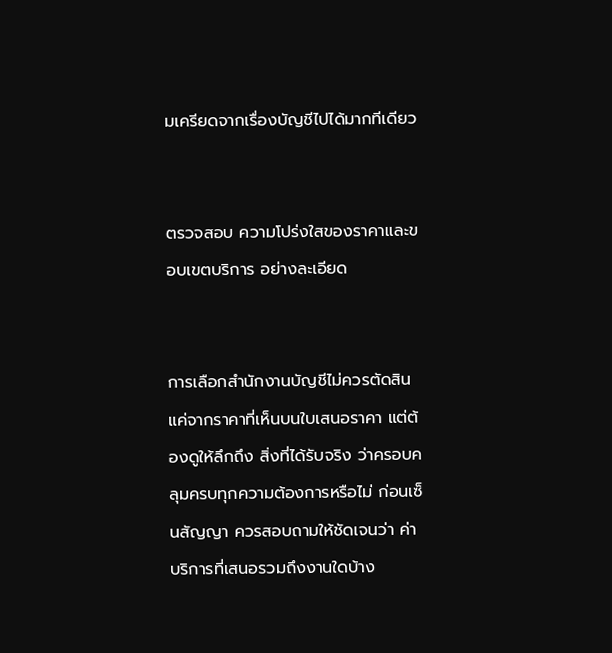มเครียดจากเรื่องบัญชีไปได้มากทีเดียว


ตรวจสอบ ความโปร่งใสของราคาและขอบเขตบริการ อย่างละเอียด


การเลือกสำนักงานบัญชีไม่ควรตัดสินแค่จากราคาที่เห็นบนใบเสนอราคา แต่ต้องดูให้ลึกถึง สิ่งที่ได้รับจริง ว่าครอบคลุมครบทุกความต้องการหรือไม่ ก่อนเซ็นสัญญา ควรสอบถามให้ชัดเจนว่า ค่าบริการที่เสนอรวมถึงงานใดบ้าง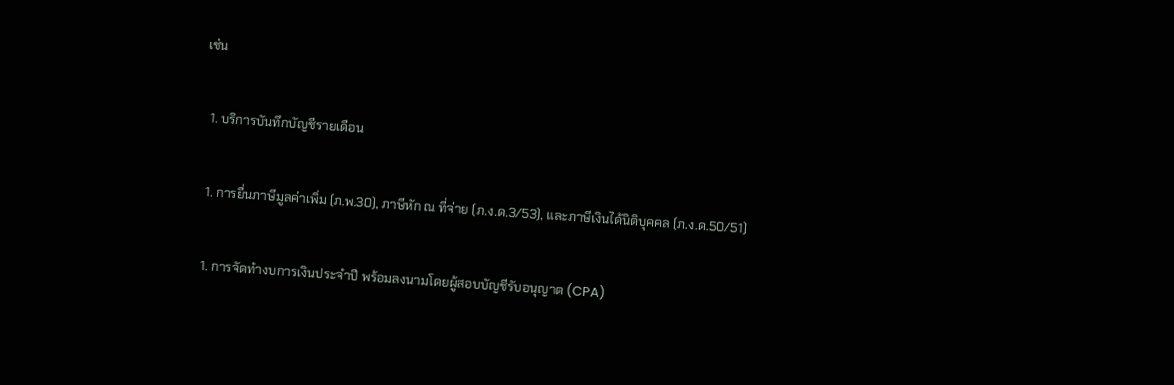เช่น


  1. บริการบันทึกบัญชีรายเดือน


  1. การยื่นภาษีมูลค่าเพิ่ม (ภ.พ.30), ภาษีหัก ณ ที่จ่าย (ภ.ง.ด.3/53), และภาษีเงินได้นิติบุคคล (ภ.ง.ด.50/51)


  1. การจัดทำงบการเงินประจำปี พร้อมลงนามโดยผู้สอบบัญชีรับอนุญาต (CPA)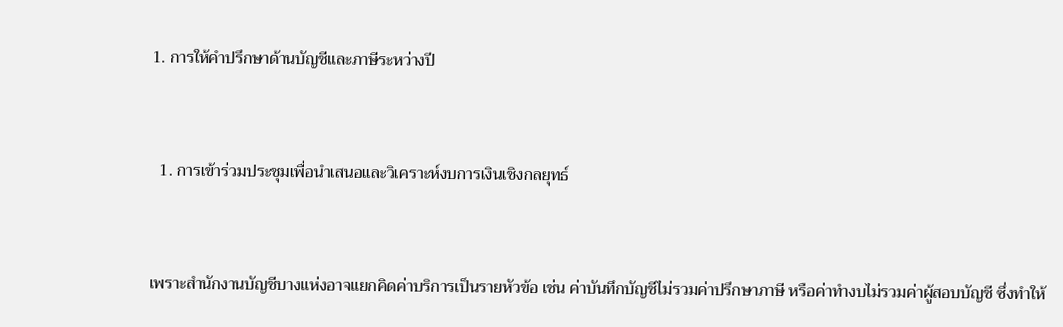1. การให้คำปรึกษาด้านบัญชีและภาษีระหว่างปี


  1. การเข้าร่วมประชุมเพื่อนำเสนอและวิเคราะห์งบการเงินเชิงกลยุทธ์


เพราะสำนักงานบัญชีบางแห่งอาจแยกคิดค่าบริการเป็นรายหัวข้อ เช่น ค่าบันทึกบัญชีไม่รวมค่าปรึกษาภาษี หรือค่าทำงบไม่รวมค่าผู้สอบบัญชี ซึ่งทำให้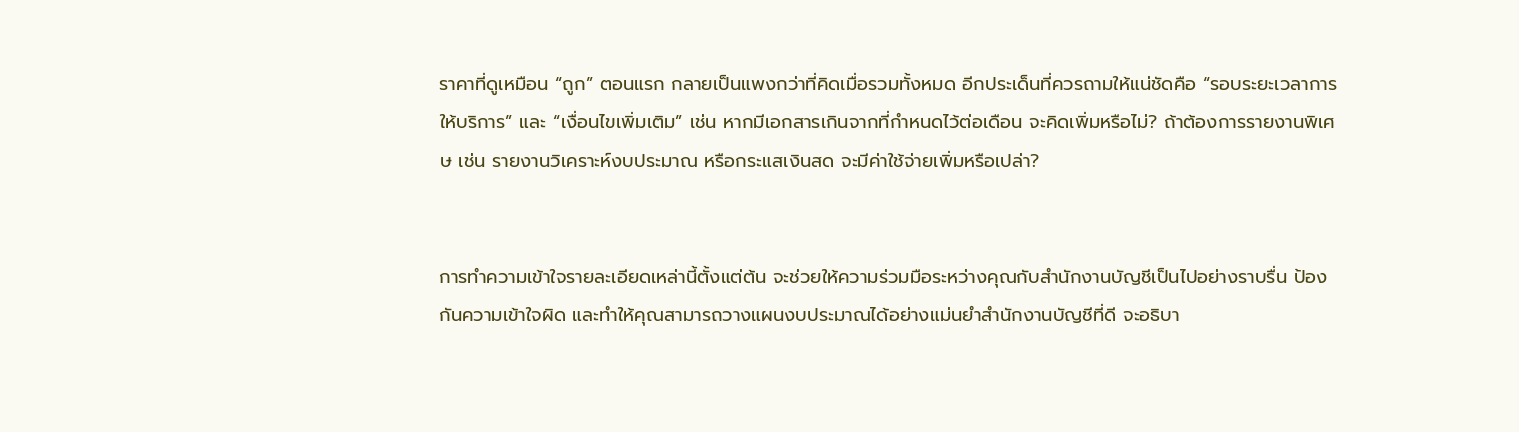ราคาที่ดูเหมือน “ถูก” ตอนแรก กลายเป็นแพงกว่าที่คิดเมื่อรวมทั้งหมด อีกประเด็นที่ควรถามให้แน่ชัดคือ “รอบระยะเวลาการให้บริการ” และ “เงื่อนไขเพิ่มเติม” เช่น หากมีเอกสารเกินจากที่กำหนดไว้ต่อเดือน จะคิดเพิ่มหรือไม่? ถ้าต้องการรายงานพิเศษ เช่น รายงานวิเคราะห์งบประมาณ หรือกระแสเงินสด จะมีค่าใช้จ่ายเพิ่มหรือเปล่า?


การทำความเข้าใจรายละเอียดเหล่านี้ตั้งแต่ต้น จะช่วยให้ความร่วมมือระหว่างคุณกับสำนักงานบัญชีเป็นไปอย่างราบรื่น ป้องกันความเข้าใจผิด และทำให้คุณสามารถวางแผนงบประมาณได้อย่างแม่นยำสำนักงานบัญชีที่ดี จะอธิบา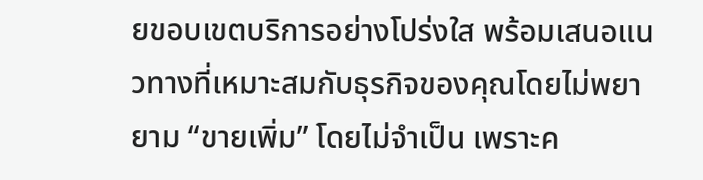ยขอบเขตบริการอย่างโปร่งใส พร้อมเสนอแนวทางที่เหมาะสมกับธุรกิจของคุณโดยไม่พยายาม “ขายเพิ่ม” โดยไม่จำเป็น เพราะค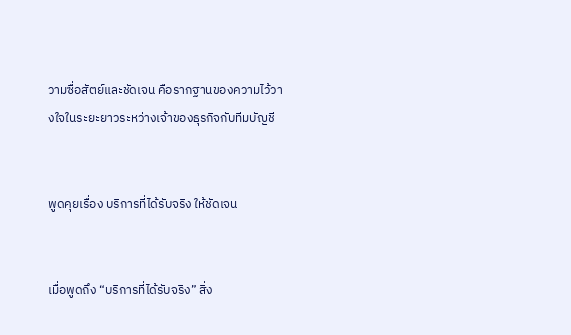วามซื่อสัตย์และชัดเจน คือรากฐานของความไว้วางใจในระยะยาวระหว่างเจ้าของธุรกิจกับทีมบัญชี


พูดคุยเรื่อง บริการที่ได้รับจริง ให้ชัดเจน


เมื่อพูดถึง “บริการที่ได้รับจริง” สิ่ง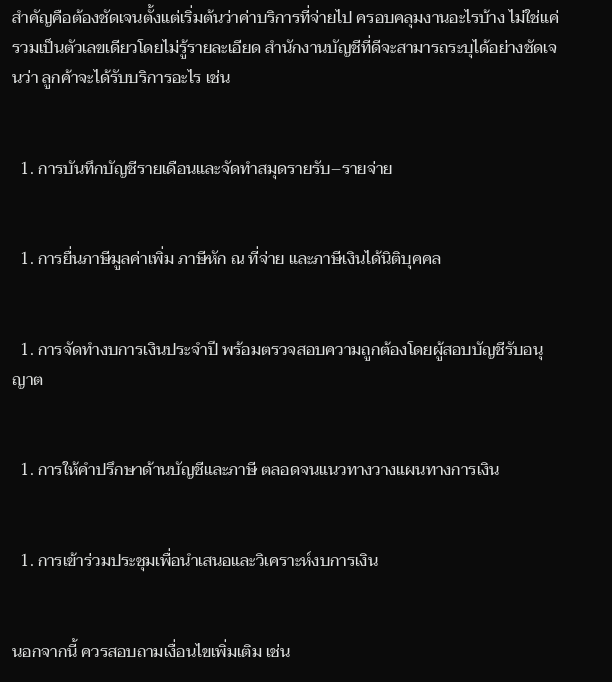สำคัญคือต้องชัดเจนตั้งแต่เริ่มต้นว่าค่าบริการที่จ่ายไป ครอบคลุมงานอะไรบ้าง ไม่ใช่แค่รวมเป็นตัวเลขเดียวโดยไม่รู้รายละเอียด สำนักงานบัญชีที่ดีจะสามารถระบุได้อย่างชัดเจนว่า ลูกค้าจะได้รับบริการอะไร เช่น


  1. การบันทึกบัญชีรายเดือนและจัดทำสมุดรายรับ–รายจ่าย


  1. การยื่นภาษีมูลค่าเพิ่ม ภาษีหัก ณ ที่จ่าย และภาษีเงินได้นิติบุคคล


  1. การจัดทำงบการเงินประจำปี พร้อมตรวจสอบความถูกต้องโดยผู้สอบบัญชีรับอนุญาต


  1. การให้คำปรึกษาด้านบัญชีและภาษี ตลอดจนแนวทางวางแผนทางการเงิน


  1. การเข้าร่วมประชุมเพื่อนำเสนอและวิเคราะห์งบการเงิน


นอกจากนี้ ควรสอบถามเงื่อนไขเพิ่มเติม เช่น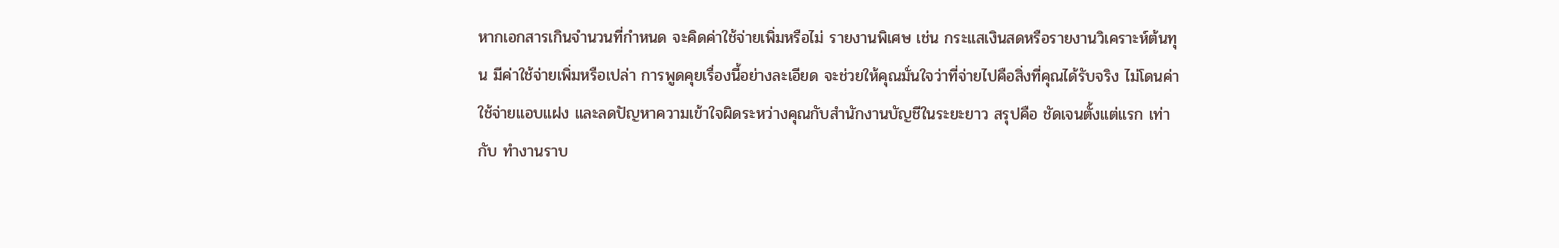หากเอกสารเกินจำนวนที่กำหนด จะคิดค่าใช้จ่ายเพิ่มหรือไม่ รายงานพิเศษ เช่น กระแสเงินสดหรือรายงานวิเคราะห์ต้นทุน มีค่าใช้จ่ายเพิ่มหรือเปล่า การพูดคุยเรื่องนี้อย่างละเอียด จะช่วยให้คุณมั่นใจว่าที่จ่ายไปคือสิ่งที่คุณได้รับจริง ไม่โดนค่าใช้จ่ายแอบแฝง และลดปัญหาความเข้าใจผิดระหว่างคุณกับสำนักงานบัญชีในระยะยาว สรุปคือ ชัดเจนตั้งแต่แรก เท่ากับ ทำงานราบ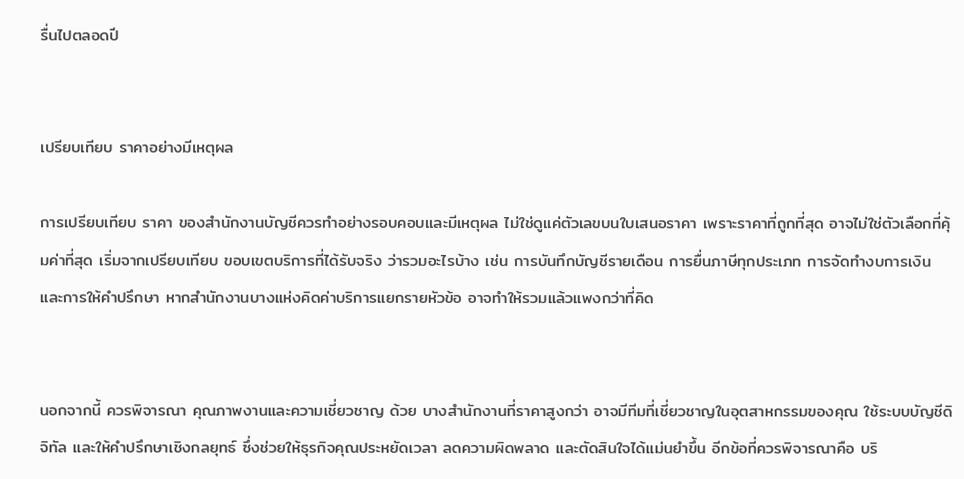รื่นไปตลอดปี


เปรียบเทียบ ราคาอย่างมีเหตุผล

การเปรียบเทียบ ราคา ของสำนักงานบัญชีควรทำอย่างรอบคอบและมีเหตุผล ไม่ใช่ดูแค่ตัวเลขบนใบเสนอราคา เพราะราคาที่ถูกที่สุด อาจไม่ใช่ตัวเลือกที่คุ้มค่าที่สุด เริ่มจากเปรียบเทียบ ขอบเขตบริการที่ได้รับจริง ว่ารวมอะไรบ้าง เช่น การบันทึกบัญชีรายเดือน การยื่นภาษีทุกประเภท การจัดทำงบการเงิน และการให้คำปรึกษา หากสำนักงานบางแห่งคิดค่าบริการแยกรายหัวข้อ อาจทำให้รวมแล้วแพงกว่าที่คิด


นอกจากนี้ ควรพิจารณา คุณภาพงานและความเชี่ยวชาญ ด้วย บางสำนักงานที่ราคาสูงกว่า อาจมีทีมที่เชี่ยวชาญในอุตสาหกรรมของคุณ ใช้ระบบบัญชีดิจิทัล และให้คำปรึกษาเชิงกลยุทธ์ ซึ่งช่วยให้ธุรกิจคุณประหยัดเวลา ลดความผิดพลาด และตัดสินใจได้แม่นยำขึ้น อีกข้อที่ควรพิจารณาคือ บริ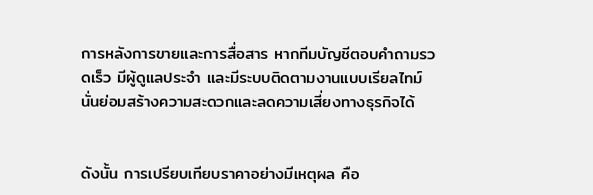การหลังการขายและการสื่อสาร หากทีมบัญชีตอบคำถามรวดเร็ว มีผู้ดูแลประจำ และมีระบบติดตามงานแบบเรียลไทม์ นั่นย่อมสร้างความสะดวกและลดความเสี่ยงทางธุรกิจได้


ดังนั้น การเปรียบเทียบราคาอย่างมีเหตุผล คือ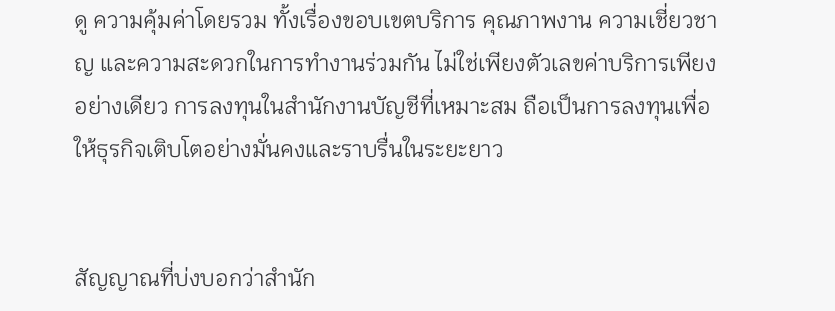ดู ความคุ้มค่าโดยรวม ทั้งเรื่องขอบเขตบริการ คุณภาพงาน ความเชี่ยวชาญ และความสะดวกในการทำงานร่วมกัน ไม่ใช่เพียงตัวเลขค่าบริการเพียงอย่างเดียว การลงทุนในสำนักงานบัญชีที่เหมาะสม ถือเป็นการลงทุนเพื่อให้ธุรกิจเติบโตอย่างมั่นคงและราบรื่นในระยะยาว


สัญญาณที่บ่งบอกว่าสำนัก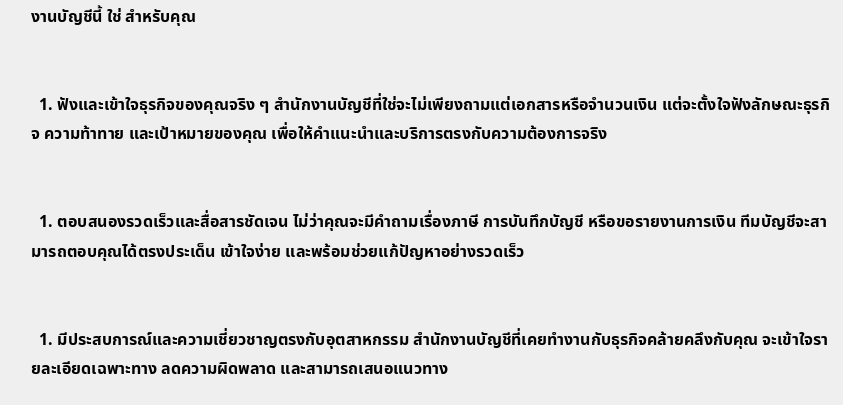งานบัญชีนี้ ใช่ สำหรับคุณ


  1. ฟังและเข้าใจธุรกิจของคุณจริง ๆ สำนักงานบัญชีที่ใช่จะไม่เพียงถามแต่เอกสารหรือจำนวนเงิน แต่จะตั้งใจฟังลักษณะธุรกิจ ความท้าทาย และเป้าหมายของคุณ เพื่อให้คำแนะนำและบริการตรงกับความต้องการจริง


  1. ตอบสนองรวดเร็วและสื่อสารชัดเจน ไม่ว่าคุณจะมีคำถามเรื่องภาษี การบันทึกบัญชี หรือขอรายงานการเงิน ทีมบัญชีจะสามารถตอบคุณได้ตรงประเด็น เข้าใจง่าย และพร้อมช่วยแก้ปัญหาอย่างรวดเร็ว


  1. มีประสบการณ์และความเชี่ยวชาญตรงกับอุตสาหกรรม สำนักงานบัญชีที่เคยทำงานกับธุรกิจคล้ายคลึงกับคุณ จะเข้าใจรายละเอียดเฉพาะทาง ลดความผิดพลาด และสามารถเสนอแนวทาง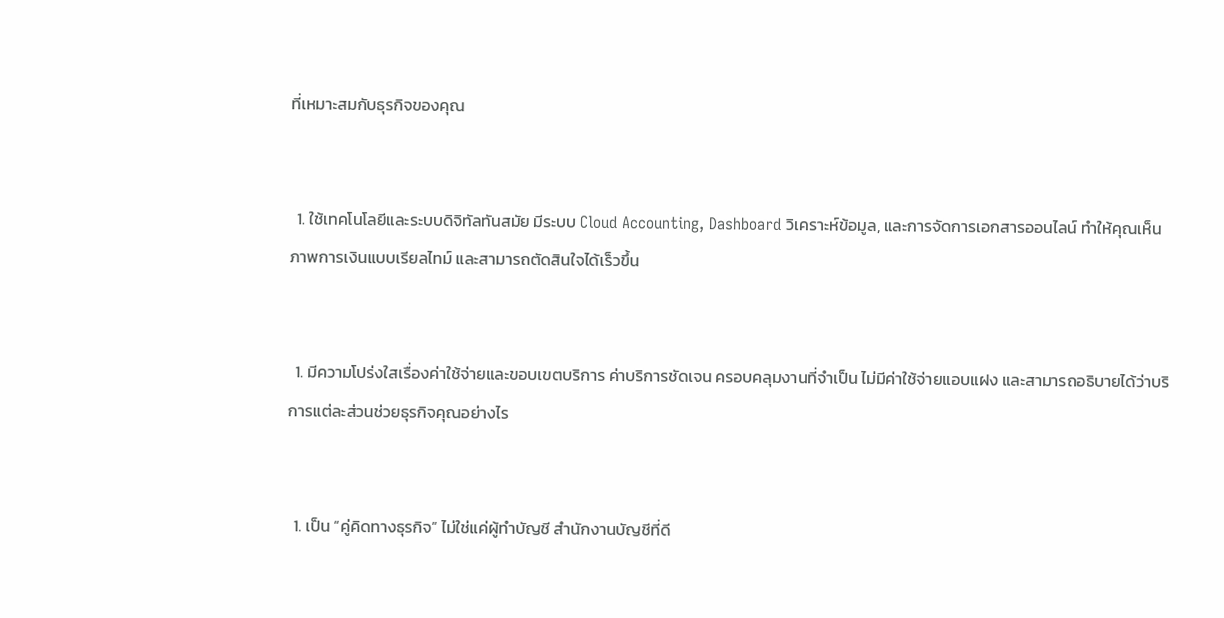ที่เหมาะสมกับธุรกิจของคุณ


  1. ใช้เทคโนโลยีและระบบดิจิทัลทันสมัย มีระบบ Cloud Accounting, Dashboard วิเคราะห์ข้อมูล, และการจัดการเอกสารออนไลน์ ทำให้คุณเห็นภาพการเงินแบบเรียลไทม์ และสามารถตัดสินใจได้เร็วขึ้น


  1. มีความโปร่งใสเรื่องค่าใช้จ่ายและขอบเขตบริการ ค่าบริการชัดเจน ครอบคลุมงานที่จำเป็น ไม่มีค่าใช้จ่ายแอบแฝง และสามารถอธิบายได้ว่าบริการแต่ละส่วนช่วยธุรกิจคุณอย่างไร


  1. เป็น “คู่คิดทางธุรกิจ” ไม่ใช่แค่ผู้ทำบัญชี สำนักงานบัญชีที่ดี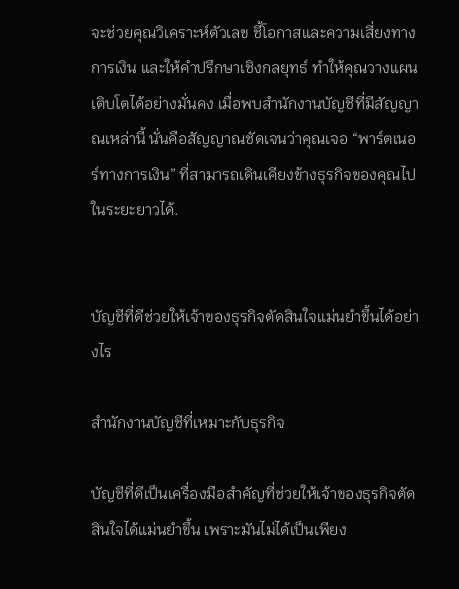จะช่วยคุณวิเคราะห์ตัวเลข ชี้โอกาสและความเสี่ยงทางการเงิน และให้คำปรึกษาเชิงกลยุทธ์ ทำให้คุณวางแผนเติบโตได้อย่างมั่นคง เมื่อพบสำนักงานบัญชีที่มีสัญญาณเหล่านี้ นั่นคือสัญญาณชัดเจนว่าคุณเจอ “พาร์ตเนอร์ทางการเงิน” ที่สามารถเดินเคียงข้างธุรกิจของคุณไปในระยะยาวได้.


บัญชีที่ดีช่วยให้เจ้าของธุรกิจตัดสินใจแม่นยำขึ้นได้อย่างไร

สำนักงานบัญชีที่เหมาะกับธุรกิจ

บัญชีที่ดีเป็นเครื่องมือสำคัญที่ช่วยให้เจ้าของธุรกิจตัดสินใจได้แม่นยำขึ้น เพราะมันไม่ได้เป็นเพียง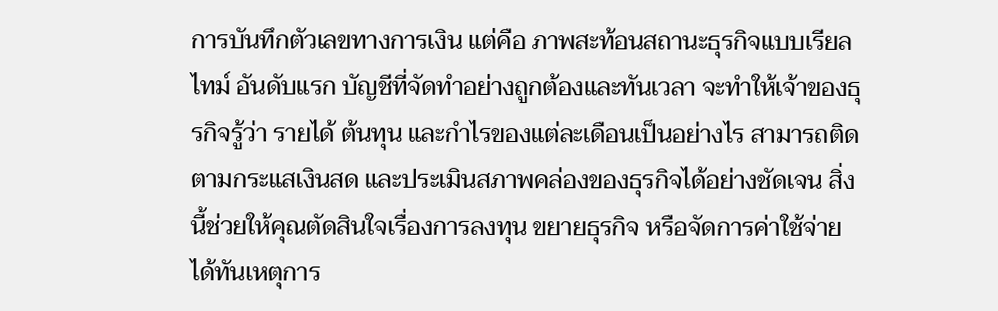การบันทึกตัวเลขทางการเงิน แต่คือ ภาพสะท้อนสถานะธุรกิจแบบเรียลไทม์ อันดับแรก บัญชีที่จัดทำอย่างถูกต้องและทันเวลา จะทำให้เจ้าของธุรกิจรู้ว่า รายได้ ต้นทุน และกำไรของแต่ละเดือนเป็นอย่างไร สามารถติดตามกระแสเงินสด และประเมินสภาพคล่องของธุรกิจได้อย่างชัดเจน สิ่งนี้ช่วยให้คุณตัดสินใจเรื่องการลงทุน ขยายธุรกิจ หรือจัดการค่าใช้จ่ายได้ทันเหตุการ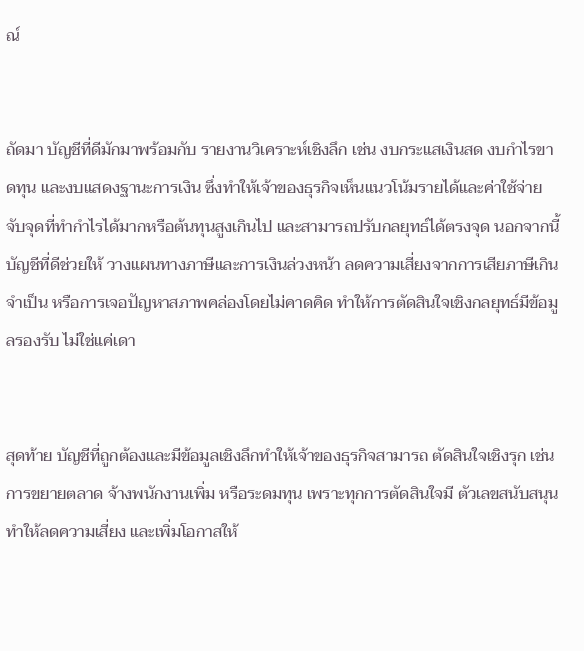ณ์


ถัดมา บัญชีที่ดีมักมาพร้อมกับ รายงานวิเคราะห์เชิงลึก เช่น งบกระแสเงินสด งบกำไรขาดทุน และงบแสดงฐานะการเงิน ซึ่งทำให้เจ้าของธุรกิจเห็นแนวโน้มรายได้และค่าใช้จ่าย จับจุดที่ทำกำไรได้มากหรือต้นทุนสูงเกินไป และสามารถปรับกลยุทธ์ได้ตรงจุด นอกจากนี้ บัญชีที่ดีช่วยให้ วางแผนทางภาษีและการเงินล่วงหน้า ลดความเสี่ยงจากการเสียภาษีเกินจำเป็น หรือการเจอปัญหาสภาพคล่องโดยไม่คาดคิด ทำให้การตัดสินใจเชิงกลยุทธ์มีข้อมูลรองรับ ไม่ใช่แค่เดา


สุดท้าย บัญชีที่ถูกต้องและมีข้อมูลเชิงลึกทำให้เจ้าของธุรกิจสามารถ ตัดสินใจเชิงรุก เช่น การขยายตลาด จ้างพนักงานเพิ่ม หรือระดมทุน เพราะทุกการตัดสินใจมี ตัวเลขสนับสนุน ทำให้ลดความเสี่ยง และเพิ่มโอกาสให้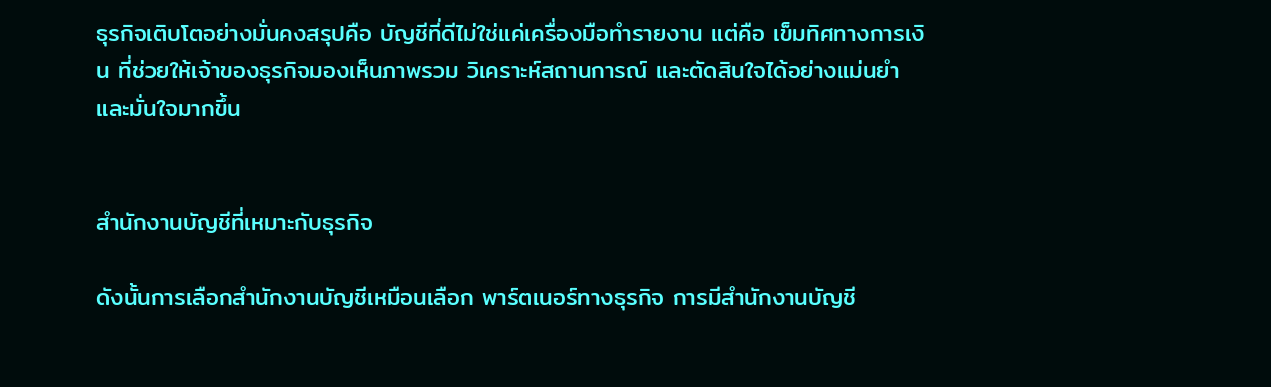ธุรกิจเติบโตอย่างมั่นคงสรุปคือ บัญชีที่ดีไม่ใช่แค่เครื่องมือทำรายงาน แต่คือ เข็มทิศทางการเงิน ที่ช่วยให้เจ้าของธุรกิจมองเห็นภาพรวม วิเคราะห์สถานการณ์ และตัดสินใจได้อย่างแม่นยำและมั่นใจมากขึ้น


สำนักงานบัญชีที่เหมาะกับธุรกิจ

ดังนั้นการเลือกสำนักงานบัญชีเหมือนเลือก พาร์ตเนอร์ทางธุรกิจ การมีสำนักงานบัญชี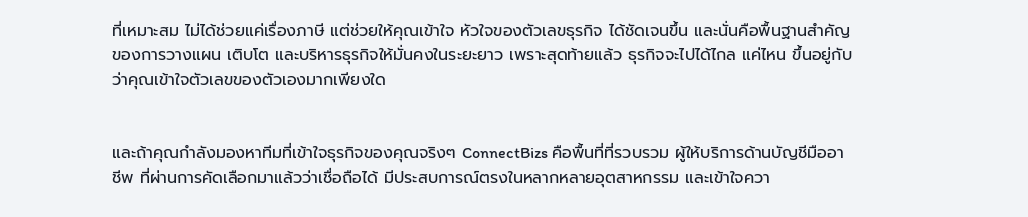ที่เหมาะสม ไม่ได้ช่วยแค่เรื่องภาษี แต่ช่วยให้คุณเข้าใจ หัวใจของตัวเลขธุรกิจ ได้ชัดเจนขึ้น และนั่นคือพื้นฐานสำคัญของการวางแผน เติบโต และบริหารธุรกิจให้มั่นคงในระยะยาว เพราะสุดท้ายแล้ว ธุรกิจจะไปได้ไกล แค่ไหน ขึ้นอยู่กับว่าคุณเข้าใจตัวเลขของตัวเองมากเพียงใด


และถ้าคุณกำลังมองหาทีมที่เข้าใจธุรกิจของคุณจริงๆ ConnectBizs คือพื้นที่ที่รวบรวม ผู้ให้บริการด้านบัญชีมืออาชีพ ที่ผ่านการคัดเลือกมาแล้วว่าเชื่อถือได้ มีประสบการณ์ตรงในหลากหลายอุตสาหกรรม และเข้าใจควา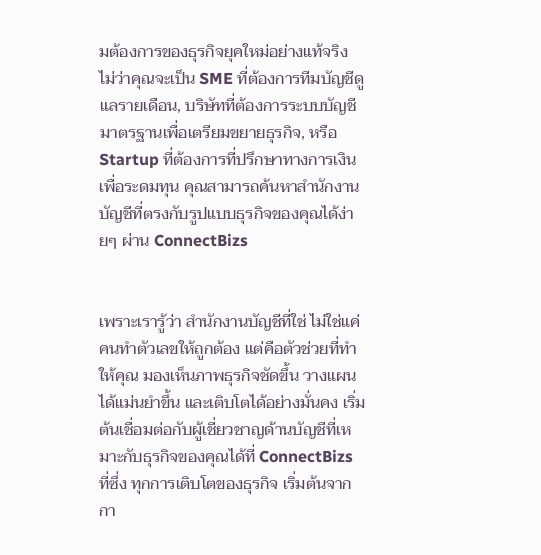มต้องการของธุรกิจยุคใหม่อย่างแท้จริง ไม่ว่าคุณจะเป็น SME ที่ต้องการทีมบัญชีดูแลรายเดือน, บริษัทที่ต้องการระบบบัญชีมาตรฐานเพื่อเตรียมขยายธุรกิจ, หรือ Startup ที่ต้องการที่ปรึกษาทางการเงินเพื่อระดมทุน คุณสามารถค้นหาสำนักงานบัญชีที่ตรงกับรูปแบบธุรกิจของคุณได้ง่ายๆ ผ่าน ConnectBizs


เพราะเรารู้ว่า สำนักงานบัญชีที่ใช่ ไม่ใช่แค่คนทำตัวเลขให้ถูกต้อง แต่คือตัวช่วยที่ทำให้คุณ มองเห็นภาพธุรกิจชัดขึ้น วางแผนได้แม่นยำขึ้น และเติบโตได้อย่างมั่นคง เริ่มต้นเชื่อมต่อกับผู้เชี่ยวชาญด้านบัญชีที่เหมาะกับธุรกิจของคุณได้ที่ ConnectBizs ที่ซึ่ง ทุกการเติบโตของธุรกิจ เริ่มต้นจากกา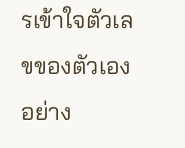รเข้าใจตัวเลขของตัวเองอย่าง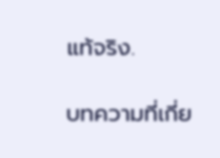แท้จริง.

บทความที่เกี่ย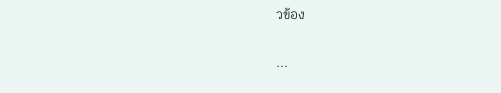วข้อง

...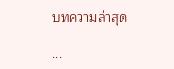บทความล่าสุด

...